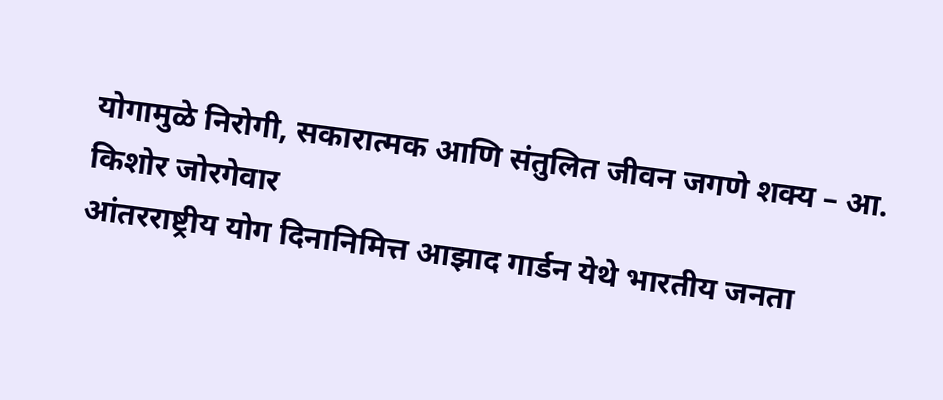योगामुळे निरोगी, सकारात्मक आणि संतुलित जीवन जगणे शक्य – आ. किशोर जोरगेवार
आंतरराष्ट्रीय योग दिनानिमित्त आझाद गार्डन येथे भारतीय जनता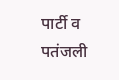पार्टी व पतंजली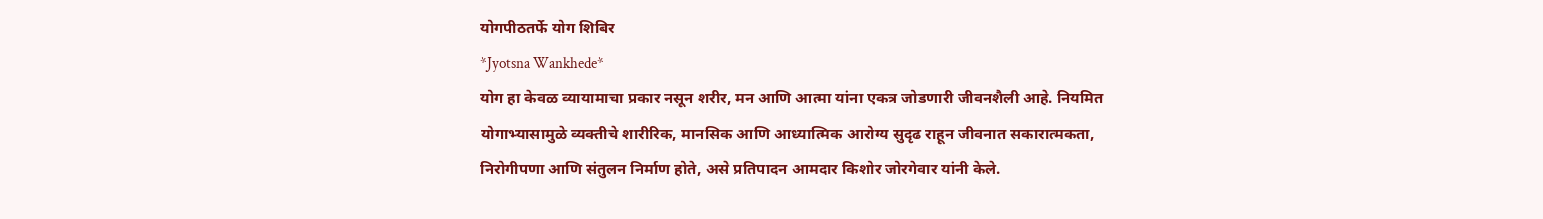योगपीठतर्फे योग शिबिर
*Jyotsna Wankhede*
योग हा केवळ व्यायामाचा प्रकार नसून शरीर, मन आणि आत्मा यांना एकत्र जोडणारी जीवनशैली आहे. नियमित योगाभ्यासामुळे व्यक्तीचे शारीरिक, मानसिक आणि आध्यात्मिक आरोग्य सुदृढ राहून जीवनात सकारात्मकता, निरोगीपणा आणि संतुलन निर्माण होते, असे प्रतिपादन आमदार किशोर जोरगेवार यांनी केले.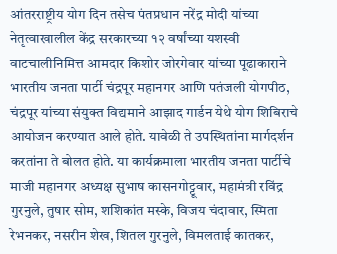आंतरराष्ट्रीय योग दिन तसेच पंतप्रधान नरेंद्र मोदी यांच्या नेतृत्वाखालील केंद्र सरकारच्या १२ वर्षांच्या यशस्वी वाटचालीनिमित्त आमदार किशोर जोरगेवार यांच्या पूढाकाराने भारतीय जनता पार्टी चंद्रपूर महानगर आणि पतंजली योगपीठ, चंद्रपूर यांच्या संयुक्त विद्यमाने आझाद गार्डन येथे योग शिबिराचे आयोजन करण्यात आले होते. यावेळी ते उपस्थितांना मार्गदर्शन करतांना ते बोलत होते. या कार्यक्रमाला भारतीय जनता पार्टीचे माजी महानगर अध्यक्ष सुभाष कासनगोट्टूवार, महामंत्री रविंद्र गुरनुले, तुषार सोम, शशिकांत मस्के, विजय चंदावार, स्मिता रेभनकर, नसरीन शेख, शितल गुरनुले, विमलताई कातकर,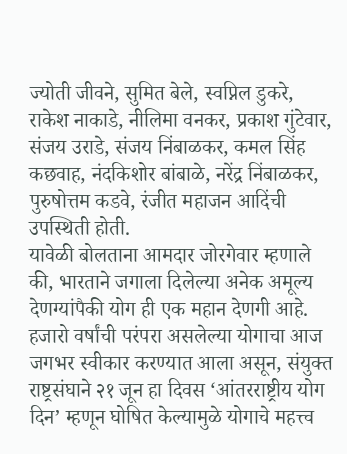ज्योती जीवने, सुमित बेले, स्वप्निल डुकरे, राकेश नाकाडे, नीलिमा वनकर, प्रकाश गुंटेवार, संजय उराडे, संजय निंबाळकर, कमल सिंह कछवाह, नंदकिशोर बांबाळे, नरेंद्र निंबाळकर, पुरुषोत्तम कडवे, रंजीत महाजन आदिंची उपस्थिती होती.
यावेळी बोलताना आमदार जोरगेवार म्हणाले की, भारताने जगाला दिलेल्या अनेक अमूल्य देणग्यांपैकी योग ही एक महान देणगी आहे. हजारो वर्षांची परंपरा असलेल्या योगाचा आज जगभर स्वीकार करण्यात आला असून, संयुक्त राष्ट्रसंघाने २१ जून हा दिवस ‘आंतरराष्ट्रीय योग दिन’ म्हणून घोषित केल्यामुळे योगाचे महत्त्व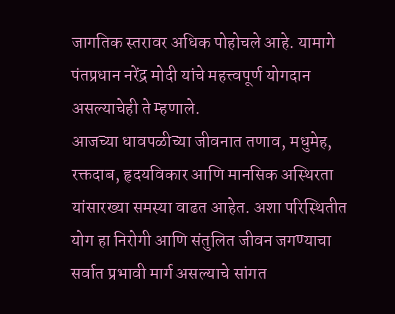जागतिक स्तरावर अधिक पोहोचले आहे. यामागे पंतप्रधान नरेंद्र मोदी यांचे महत्त्वपूर्ण योगदान असल्याचेही ते म्हणाले.
आजच्या धावपळीच्या जीवनात तणाव, मधुमेह, रक्तदाब, हृदयविकार आणि मानसिक अस्थिरता यांसारख्या समस्या वाढत आहेत. अशा परिस्थितीत योग हा निरोगी आणि संतुलित जीवन जगण्याचा सर्वात प्रभावी मार्ग असल्याचे सांगत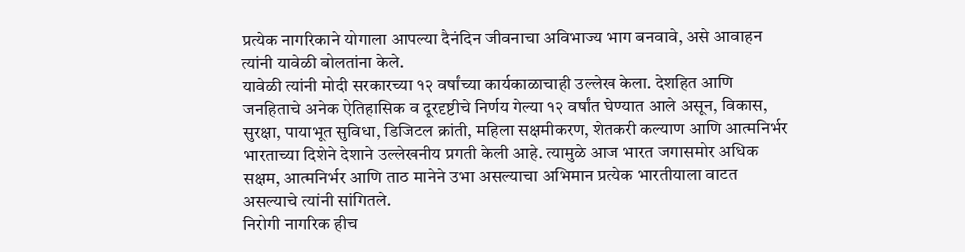प्रत्येक नागरिकाने योगाला आपल्या दैनंदिन जीवनाचा अविभाज्य भाग बनवावे, असे आवाहन त्यांनी यावेळी बोलतांना केले.
यावेळी त्यांनी मोदी सरकारच्या १२ वर्षांच्या कार्यकाळाचाही उल्लेख केला. देशहित आणि जनहिताचे अनेक ऐतिहासिक व दूरदृष्टीचे निर्णय गेल्या १२ वर्षांत घेण्यात आले असून, विकास, सुरक्षा, पायाभूत सुविधा, डिजिटल क्रांती, महिला सक्षमीकरण, शेतकरी कल्याण आणि आत्मनिर्भर भारताच्या दिशेने देशाने उल्लेखनीय प्रगती केली आहे. त्यामुळे आज भारत जगासमोर अधिक सक्षम, आत्मनिर्भर आणि ताठ मानेने उभा असल्याचा अभिमान प्रत्येक भारतीयाला वाटत असल्याचे त्यांनी सांगितले.
निरोगी नागरिक हीच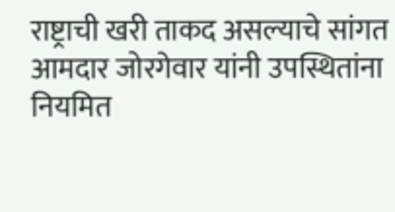राष्ट्राची खरी ताकद असल्याचे सांगत आमदार जोरगेवार यांनी उपस्थितांना नियमित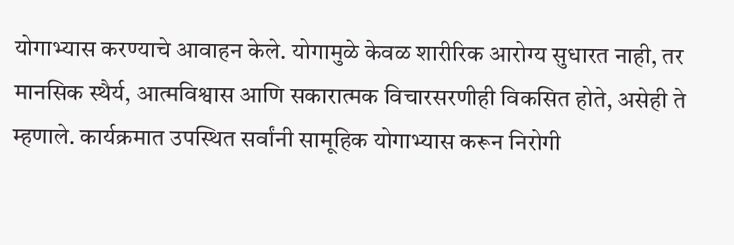योगाभ्यास करण्याचे आवाहन केले. योगामुळे केवळ शारीरिक आरोग्य सुधारत नाही, तर मानसिक स्थैर्य, आत्मविश्वास आणि सकारात्मक विचारसरणीही विकसित होते, असेही ते म्हणाले. कार्यक्रमात उपस्थित सर्वांनी सामूहिक योगाभ्यास करून निरोगी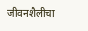जीवनशैलीचा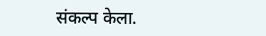संकल्प केला.